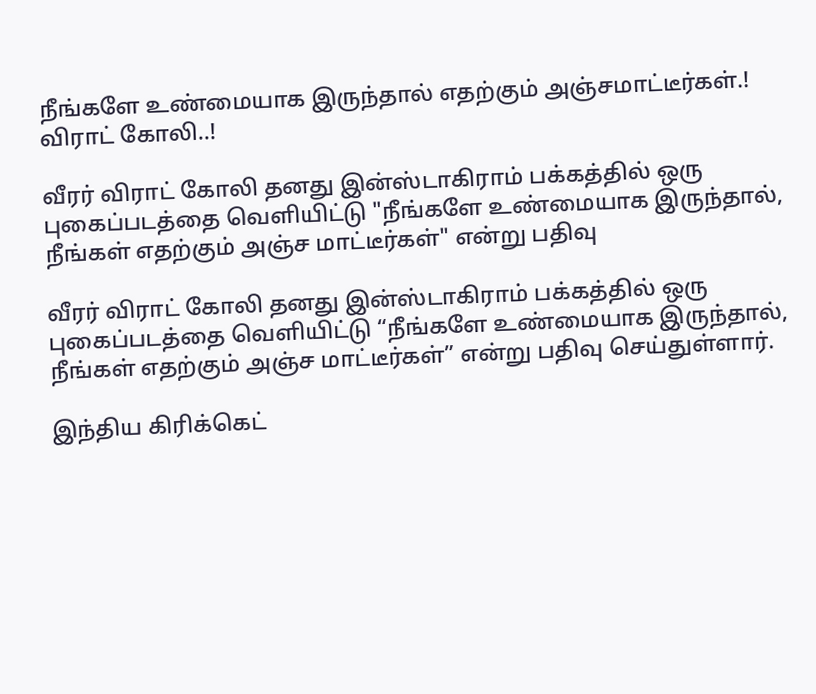நீங்களே உண்மையாக இருந்தால் எதற்கும் அஞ்சமாட்டீர்கள்.! விராட் கோலி..!

வீரர் விராட் கோலி தனது இன்ஸ்டாகிராம் பக்கத்தில் ஒரு புகைப்படத்தை வெளியிட்டு "நீங்களே உண்மையாக இருந்தால், நீங்கள் எதற்கும் அஞ்ச மாட்டீர்கள்" என்று பதிவு

வீரர் விராட் கோலி தனது இன்ஸ்டாகிராம் பக்கத்தில் ஒரு புகைப்படத்தை வெளியிட்டு “நீங்களே உண்மையாக இருந்தால், நீங்கள் எதற்கும் அஞ்ச மாட்டீர்கள்” என்று பதிவு செய்துள்ளார்.

இந்திய கிரிக்கெட்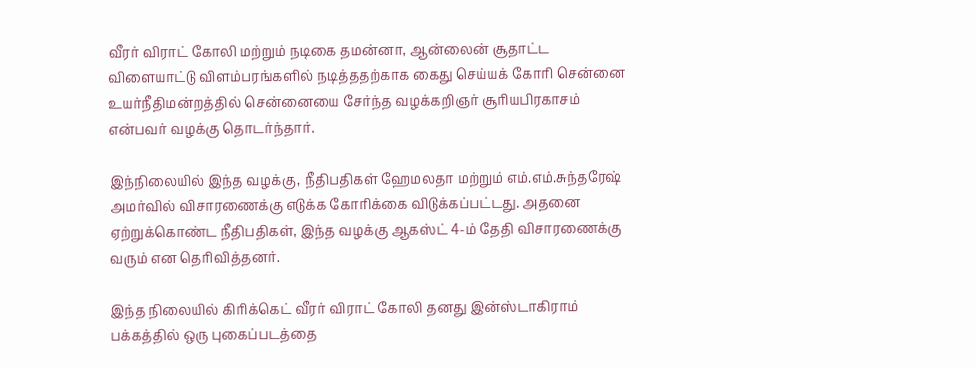வீரர் விராட் கோலி மற்றும் நடிகை தமன்னா, ஆன்லைன் சூதாட்ட விளையாட்டு விளம்பரங்களில் நடித்ததற்காக கைது செய்யக் கோரி சென்னை உயர்நீதிமன்றத்தில் சென்னையை சேர்ந்த வழக்கறிஞர் சூரியபிரகாசம் என்பவர் வழக்கு தொடர்ந்தார்.

இந்நிலையில் இந்த வழக்கு, நீதிபதிகள் ஹேமலதா மற்றும் எம்.எம்.சுந்தரேஷ் அமர்வில் விசாரணைக்கு எடுக்க கோரிக்கை விடுக்கப்பட்டது. அதனை ஏற்றுக்கொண்ட நீதிபதிகள், இந்த வழக்கு ஆகஸ்ட் 4-ம் தேதி விசாரணைக்கு வரும் என தெரிவித்தனர்.

இந்த நிலையில் கிரிக்கெட் வீரர் விராட் கோலி தனது இன்ஸ்டாகிராம் பக்கத்தில் ஒரு புகைப்படத்தை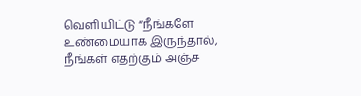வெளியிட்டு “நீங்களே உண்மையாக இருந்தால், நீங்கள் எதற்கும் அஞ்ச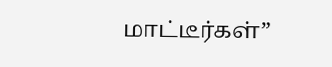மாட்டீர்கள்”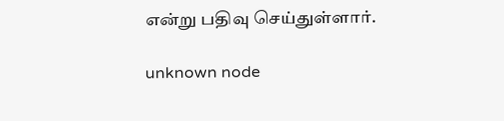என்று பதிவு செய்துள்ளார்.

unknown node